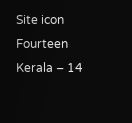Site icon Fourteen Kerala – 14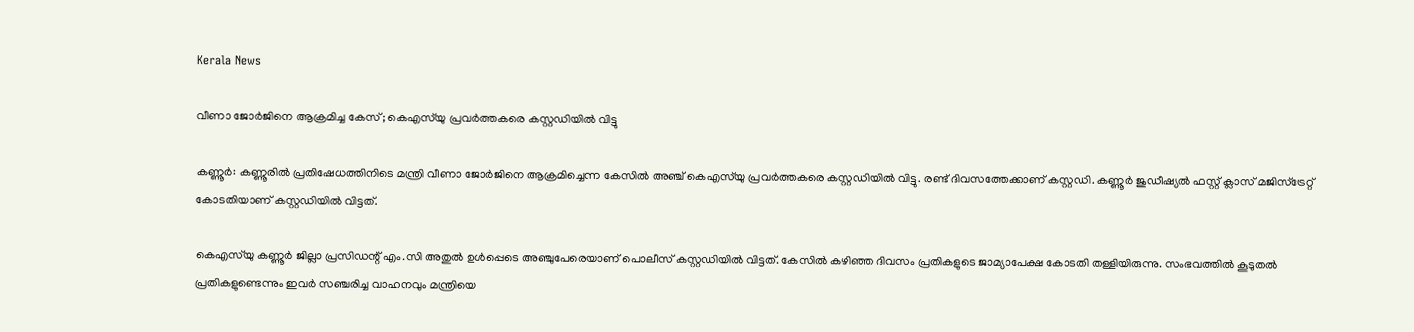Kerala News

വീണാ ജോര്‍ജിനെ ആക്രമിച്ച കേസ്; കെഎസ്‌യു പ്രവര്‍ത്തകരെ കസ്റ്റഡിയില്‍ വിട്ടു

കണ്ണൂര്‍: കണ്ണൂരില്‍ പ്രതിഷേധത്തിനിടെ മന്ത്രി വീണാ ജോര്‍ജിനെ ആക്രമിച്ചെന്ന കേസില്‍ അഞ്ച് കെഎസ്‌യു പ്രവര്‍ത്തകരെ കസ്റ്റഡിയില്‍ വിട്ടു. രണ്ട് ദിവസത്തേക്കാണ് കസ്റ്റഡി. കണ്ണൂര്‍ ജുഡീഷ്യല്‍ ഫസ്റ്റ് ക്ലാസ് മജിസ്‌ട്രേറ്റ് കോടതിയാണ് കസ്റ്റഡിയില്‍ വിട്ടത്.

കെഎസ്‌യു കണ്ണൂര്‍ ജില്ലാ പ്രസിഡന്റ് എം.സി അതുല്‍ ഉള്‍പ്പെടെ അഞ്ചുപേരെയാണ് പൊലീസ് കസ്റ്റഡിയില്‍ വിട്ടത്. കേസില്‍ കഴിഞ്ഞ ദിവസം പ്രതികളുടെ ജാമ്യാപേക്ഷ കോടതി തള്ളിയിരുന്നു. സംഭവത്തില്‍ കൂടുതല്‍ പ്രതികളുണ്ടെന്നും ഇവര്‍ സഞ്ചരിച്ച വാഹനവും മന്ത്രിയെ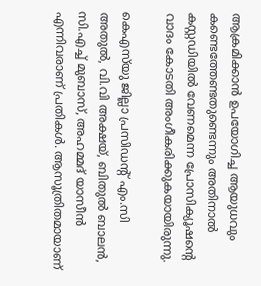ആക്രമിക്കാന്‍ ഉപയോഗിച്ച ആയുധവും കണ്ടെത്തേണ്ടതുണ്ടെന്നും അതിനാല്‍ കസ്റ്റഡിയില്‍ വേണമെന്ന പ്രോസിക്യൂഷന്റെ വാദം കോടതി അംഗീകരിക്കുകയായിരുന്നു.

കെഎസ്‌യു ജില്ലാ പ്രസിഡന്റ് എം.സി അതുല്‍, വി.വി അക്ഷയ്, ബിതുല്‍ ബാലന്‍, സി.എച്ച് മുബാസ്, അഹമ്മദ് യാസീന്‍ എന്നിവരാണ് പ്രതികള്‍. ആസൂത്രിതമായാണ്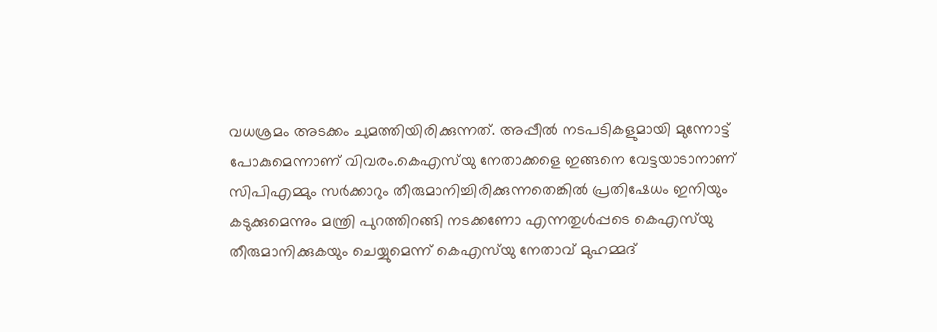വധശ്രമം അടക്കം ചുമത്തിയിരിക്കുന്നത്. അപ്പീല്‍ നടപടികളുമായി മുന്നോട്ട് പോകുമെന്നാണ് വിവരം.കെഎസ്‌യു നേതാക്കളെ ഇങ്ങനെ വേട്ടയാടാനാണ് സിപിഎമ്മും സര്‍ക്കാറും തീരുമാനിച്ചിരിക്കുന്നതെങ്കില്‍ പ്രതിഷേധം ഇനിയും കടുക്കുമെന്നും മന്ത്രി പുറത്തിറങ്ങി നടക്കണോ എന്നതുള്‍പ്പടെ കെഎസ്‌യു തീരുമാനിക്കുകയും ചെയ്യുമെന്ന് കെഎസ്‌യു നേതാവ് മുഹമ്മദ്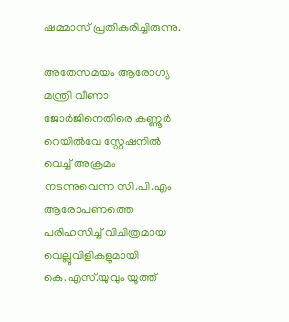ഷമ്മാസ് പ്രതികരിച്ചിരുന്നു.

അതേസമയം ആരോഗ്യ മന്ത്രി വീണാ ജോർജിനെതിരെ കണ്ണൂർ റെയിൽവേ സ്റ്റേഷനിൽ വെച്ച് അക്രമം നടന്നുവെന്ന സി.പി.എം ആരോപണത്തെ പരിഹസിച്ച് വിചിത്രമായ വെല്ലുവിളികളുമായി കെ.എസ്.യുവും യൂത്ത്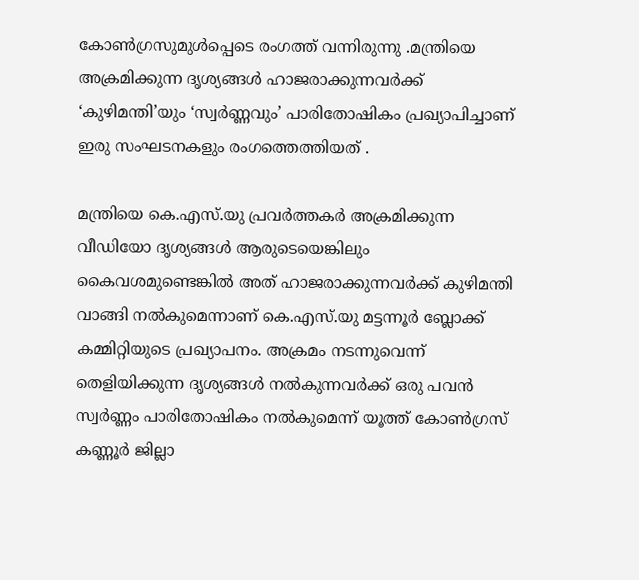കോൺഗ്രസുമുൾപ്പെടെ രംഗത്ത് വന്നിരുന്നു .മന്ത്രിയെ അക്രമിക്കുന്ന ദൃശ്യങ്ങൾ ഹാജരാക്കുന്നവർക്ക് ‘കുഴിമന്തി’യും ‘സ്വർണ്ണവും’ പാരിതോഷികം പ്രഖ്യാപിച്ചാണ് ഇരു സംഘടനകളും രംഗത്തെത്തിയത് .

മന്ത്രിയെ കെ.എസ്.യു പ്രവർത്തകർ അക്രമിക്കുന്ന വീഡിയോ ദൃശ്യങ്ങൾ ആരുടെയെങ്കിലും കൈവശമുണ്ടെങ്കിൽ അത് ഹാജരാക്കുന്നവർക്ക് കുഴിമന്തി വാങ്ങി നൽകുമെന്നാണ് കെ.എസ്.യു മട്ടന്നൂർ ബ്ലോക്ക് കമ്മിറ്റിയുടെ പ്രഖ്യാപനം. അക്രമം നടന്നുവെന്ന് തെളിയിക്കുന്ന ദൃശ്യങ്ങൾ നൽകുന്നവർക്ക് ഒരു പവൻ സ്വർണ്ണം പാരിതോഷികം നൽകുമെന്ന് യൂത്ത് കോൺഗ്രസ് കണ്ണൂർ ജില്ലാ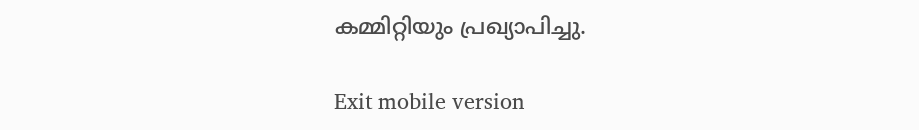കമ്മിറ്റിയും പ്രഖ്യാപിച്ചു.

Exit mobile version